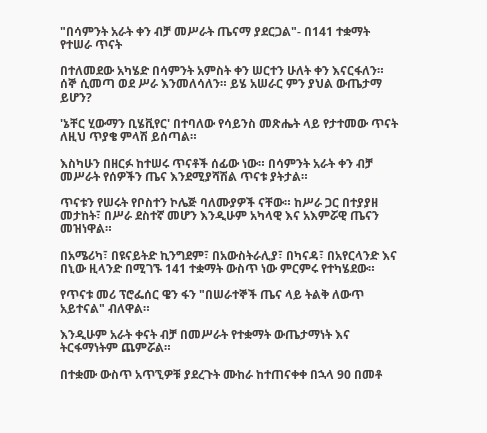"በሳምንት አራት ቀን ብቻ መሥራት ጤናማ ያደርጋል"- በ141 ተቋማት የተሠራ ጥናት

በተለመደው አካሄድ በሳምንት አምስት ቀን ሠርተን ሁለት ቀን እናርፋለን። ሰኞ ሲመጣ ወደ ሥራ እንመለሳለን። ይሄ አሠራር ምን ያህል ውጤታማ ይሆን?

'ኔቸር ሂውማን ቢሄቪየር' በተባለው የሳይንስ መጽሔት ላይ የታተመው ጥናት ለዚህ ጥያቄ ምላሽ ይሰጣል።

እስካሁን በዘርፉ ከተሠሩ ጥናቶች ሰፊው ነው። በሳምንት አራት ቀን ብቻ መሥራት የሰዎችን ጤና እንደሚያሻሽል ጥናቱ ያትታል።

ጥናቱን የሠሩት የቦስተን ኮሌጅ ባለሙያዎች ናቸው። ከሥራ ጋር በተያያዘ መታከት፣ በሥራ ደስተኛ መሆን እንዲሁም አካላዊ እና አእምሯዊ ጤናን መዝነዋል።

በአሜሪካ፣ በዩናይትድ ኪንግደም፣ በአውስትራሊያ፣ በካናዳ፣ በአየርላንድ እና በኒው ዚላንድ በሚገኙ 141 ተቋማት ውስጥ ነው ምርምሩ የተካሄደው።

የጥናቱ መሪ ፕሮፌሰር ዌን ፋን "በሠራተኞች ጤና ላይ ትልቅ ለውጥ አይተናል" ብለዋል።

እንዲሁም አራት ቀናት ብቻ በመሥራት የተቋማት ውጤታማነት እና ትርፋማነትም ጨምሯል።

በተቋሙ ውስጥ አጥኚዎቹ ያደረጉት ሙከራ ከተጠናቀቀ በኋላ 90 በመቶ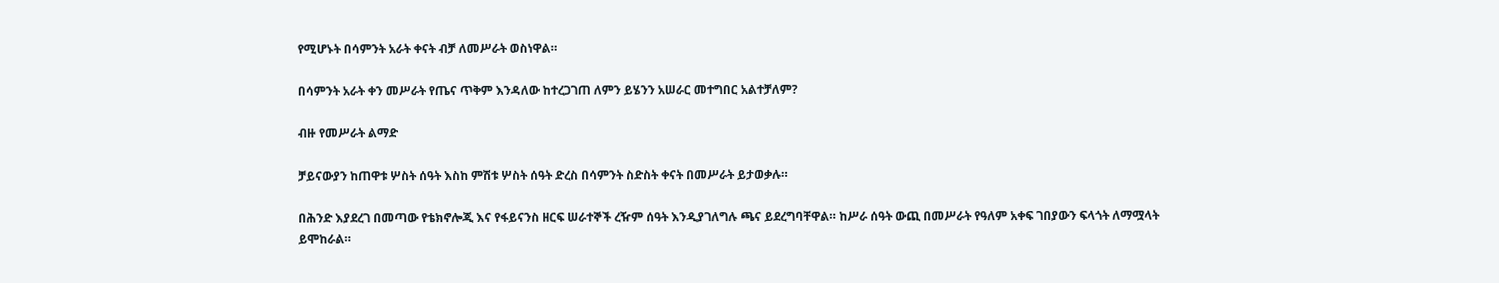የሚሆኑት በሳምንት አራት ቀናት ብቻ ለመሥራት ወስነዋል።

በሳምንት አራት ቀን መሥራት የጤና ጥቅም እንዳለው ከተረጋገጠ ለምን ይሄንን አሠራር መተግበር አልተቻለም?

ብዙ የመሥራት ልማድ

ቻይናውያን ከጠዋቱ ሦስት ሰዓት እስከ ምሽቱ ሦስት ሰዓት ድረስ በሳምንት ስድስት ቀናት በመሥራት ይታወቃሉ።

በሕንድ እያደረገ በመጣው የቴክኖሎጂ እና የፋይናንስ ዘርፍ ሠራተኞች ረዥም ሰዓት እንዲያገለግሉ ጫና ይደረግባቸዋል። ከሥራ ሰዓት ውጪ በመሥራት የዓለም አቀፍ ገበያውን ፍላጎት ለማሟላት ይሞከራል።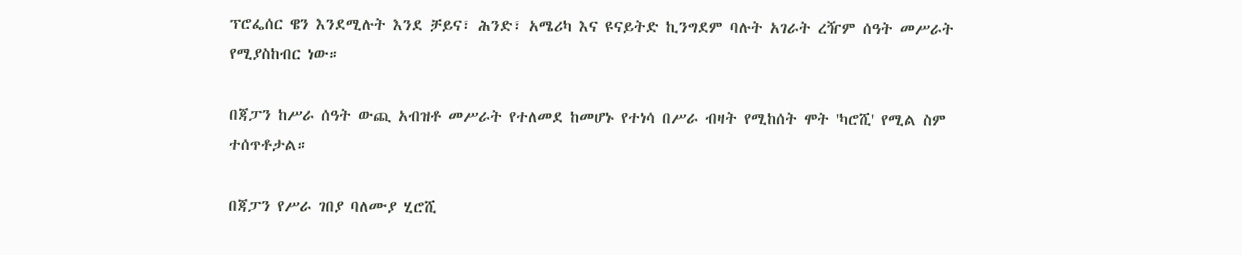ፕሮፌሰር ዌን እንደሚሉት እንደ ቻይና፣ ሕንድ፣ አሜሪካ እና ዩናይትድ ኪንግደም ባሉት አገራት ረዥም ሰዓት መሥራት የሚያስከብር ነው።

በጃፓን ከሥራ ሰዓት ውጪ አብዝቶ መሥራት የተለመደ ከመሆኑ የተነሳ በሥራ ብዛት የሚከሰት ሞት 'ካሮሺ' የሚል ስም ተሰጥቶታል።

በጃፓን የሥራ ገበያ ባለሙያ ሂሮሺ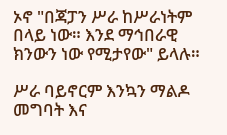ኦኖ "በጃፓን ሥራ ከሥራነትም በላይ ነው። እንደ ማኅበራዊ ክንውን ነው የሚታየው" ይላሉ።

ሥራ ባይኖርም እንኳን ማልዶ መግባት እና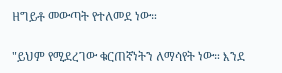ዘግይቶ መውጣት የተለመደ ነው።

"ይህም የሚደረገው ቁርጠኛነትን ለማሳየት ነው። እንደ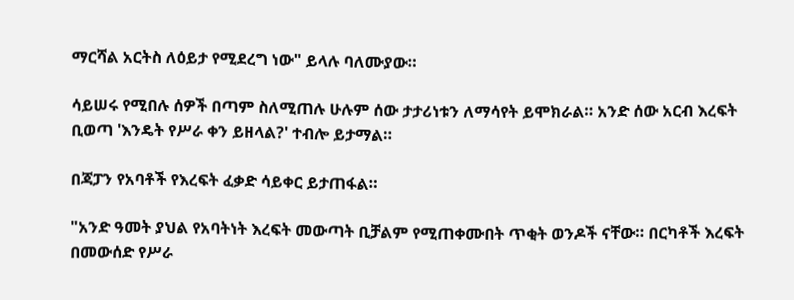ማርሻል አርትስ ለዕይታ የሚደረግ ነው" ይላሉ ባለሙያው።

ሳይሠሩ የሚበሉ ሰዎች በጣም ስለሚጠሉ ሁሉም ሰው ታታሪነቱን ለማሳየት ይሞክራል። አንድ ሰው አርብ እረፍት ቢወጣ 'እንዴት የሥራ ቀን ይዘላል?' ተብሎ ይታማል።

በጃፓን የአባቶች የእረፍት ፈቃድ ሳይቀር ይታጠፋል።

"አንድ ዓመት ያህል የአባትነት እረፍት መውጣት ቢቻልም የሚጠቀሙበት ጥቂት ወንዶች ናቸው። በርካቶች እረፍት በመውሰድ የሥራ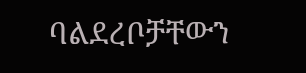ባልደረቦቻቸውን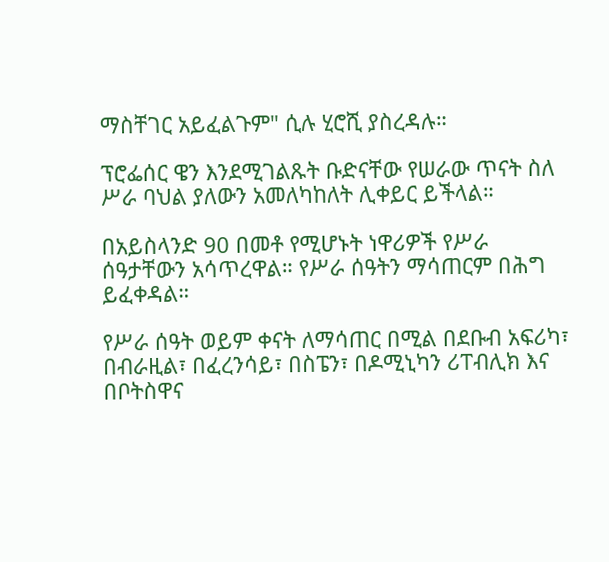ማስቸገር አይፈልጉም" ሲሉ ሂሮሺ ያስረዳሉ።

ፕሮፌሰር ዌን እንደሚገልጹት ቡድናቸው የሠራው ጥናት ስለ ሥራ ባህል ያለውን አመለካከለት ሊቀይር ይችላል።

በአይስላንድ 90 በመቶ የሚሆኑት ነዋሪዎች የሥራ ሰዓታቸውን አሳጥረዋል። የሥራ ሰዓትን ማሳጠርም በሕግ ይፈቀዳል።

የሥራ ሰዓት ወይም ቀናት ለማሳጠር በሚል በደቡብ አፍሪካ፣ በብራዚል፣ በፈረንሳይ፣ በስፔን፣ በዶሚኒካን ሪፐብሊክ እና በቦትስዋና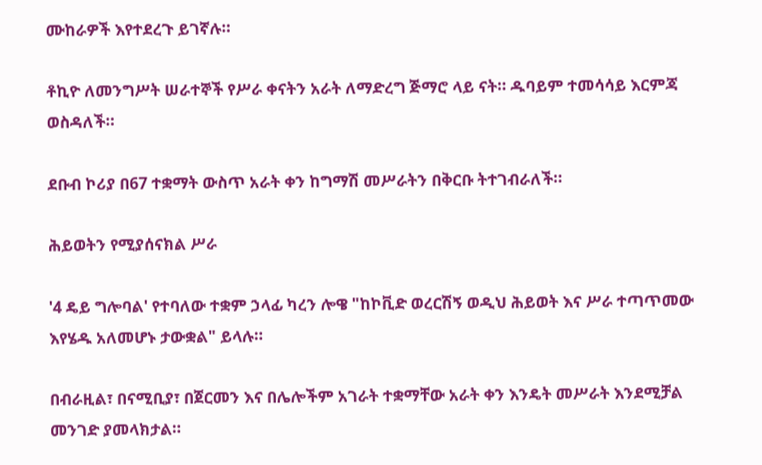ሙከራዎች እየተደረጉ ይገኛሉ።

ቶኪዮ ለመንግሥት ሠራተኞች የሥራ ቀናትን አራት ለማድረግ ጅማሮ ላይ ናት። ዱባይም ተመሳሳይ እርምጃ ወስዳለች።

ደቡብ ኮሪያ በ67 ተቋማት ውስጥ አራት ቀን ከግማሽ መሥራትን በቅርቡ ትተገብራለች።

ሕይወትን የሚያሰናክል ሥራ

'4 ዴይ ግሎባል' የተባለው ተቋም ኃላፊ ካረን ሎዌ "ከኮቪድ ወረርሽኝ ወዲህ ሕይወት እና ሥራ ተጣጥመው እየሄዱ አለመሆኑ ታውቋል" ይላሉ።

በብራዚል፣ በናሚቢያ፣ በጀርመን እና በሌሎችም አገራት ተቋማቸው አራት ቀን እንዴት መሥራት እንደሚቻል መንገድ ያመላክታል።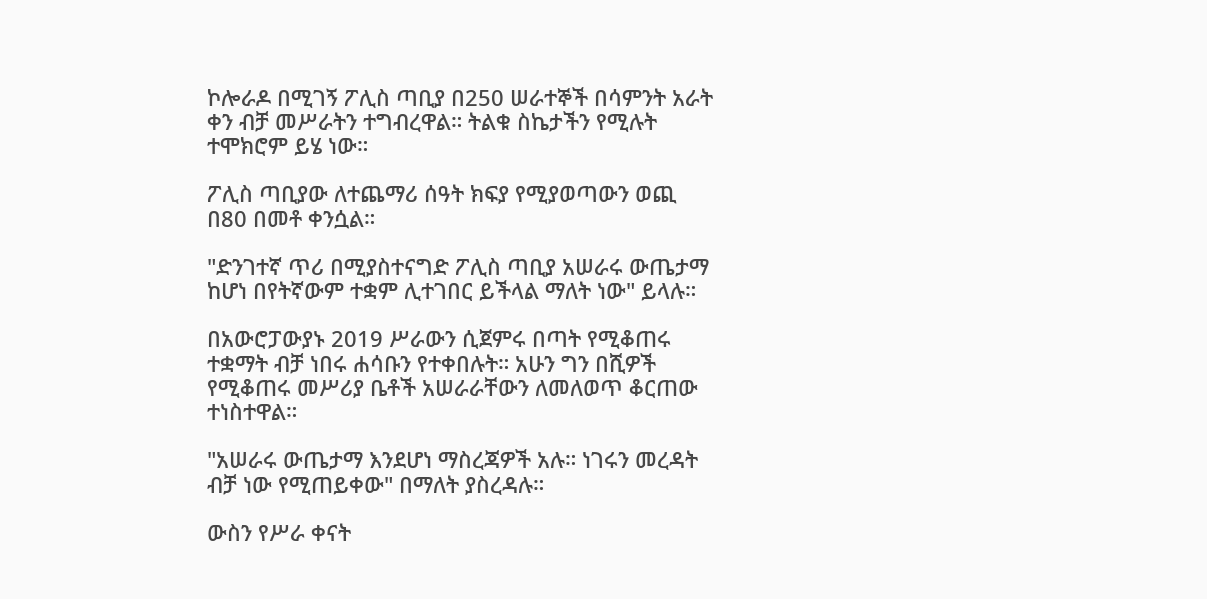ኮሎራዶ በሚገኝ ፖሊስ ጣቢያ በ250 ሠራተኞች በሳምንት አራት ቀን ብቻ መሥራትን ተግብረዋል። ትልቁ ስኬታችን የሚሉት ተሞክሮም ይሄ ነው።

ፖሊስ ጣቢያው ለተጨማሪ ሰዓት ክፍያ የሚያወጣውን ወጪ በ80 በመቶ ቀንሷል።

"ድንገተኛ ጥሪ በሚያስተናግድ ፖሊስ ጣቢያ አሠራሩ ውጤታማ ከሆነ በየትኛውም ተቋም ሊተገበር ይችላል ማለት ነው" ይላሉ።

በአውሮፓውያኑ 2019 ሥራውን ሲጀምሩ በጣት የሚቆጠሩ ተቋማት ብቻ ነበሩ ሐሳቡን የተቀበሉት። አሁን ግን በሺዎች የሚቆጠሩ መሥሪያ ቤቶች አሠራራቸውን ለመለወጥ ቆርጠው ተነስተዋል።

"አሠራሩ ውጤታማ እንደሆነ ማስረጃዎች አሉ። ነገሩን መረዳት ብቻ ነው የሚጠይቀው" በማለት ያስረዳሉ።

ውስን የሥራ ቀናት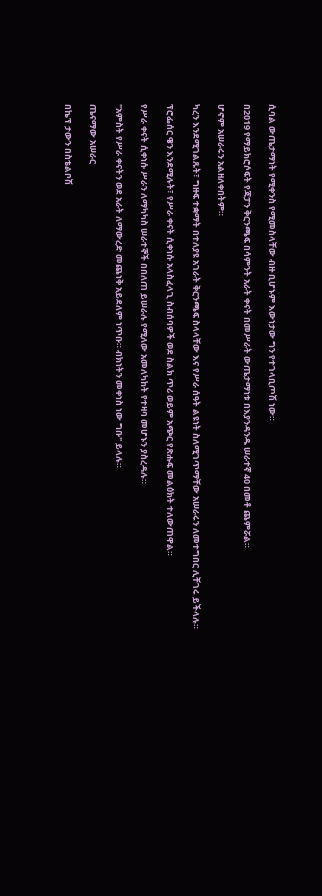ሲባል ውጤታማነት የሚቀንስ የሚመስላቸው ብዙ ቢሆኑም እውነታው ግን የተገላቢጦሽ ነው።

በ2019 የማይክሮሶፍት የጃፓን ቅርንጫፍ በሳምንት አራት ቀናት በመሥራት ውጤታማነቱ በእያንዳንዱ ሠራተኛ 40 በመቶ ጨምሯል።

ሆኖም አሠራሩን አልዘለቀበትም።

ካረን እንደሚገልጹት፣ ግዙፍ ተቋማት በተለያዩ አገራት ቅርንጫፍ ስላላቸው እና የሥራ ሰዓት ልዩነት ስለሚገጥማቸው አሠራሩን ለመተግበር ሊቸገሩ ይችላሉ።

ፕሮፌሰር ዌን እንደሚሉት፣ የሥራ ቀናት ሲቀነሱ አላስፈላጊ ስብሰባዎች ወደ ስልክ ጥሪ ወይም አጭር የጽሑፍ መልዕክት ተለውጠዋል።

የሥራ ቀናት ሲቀነሱ ሥራን ለማካካስ ሠራተኞች በበለጠ ይሠራሉ የሚለው አመለካከት የተዛባ መሆኑን ያስረዳሉ።

"አምስት የሥራ ቀናትን ወደ አራት ለማውረድ መጨነቅ አይደለም ነጥቡ። ብክነትን መቀነስ ነው ግቡ" ይላሉ።

ጤናማው አሠራር

በኬፕ ታውን በስቴልቦሽ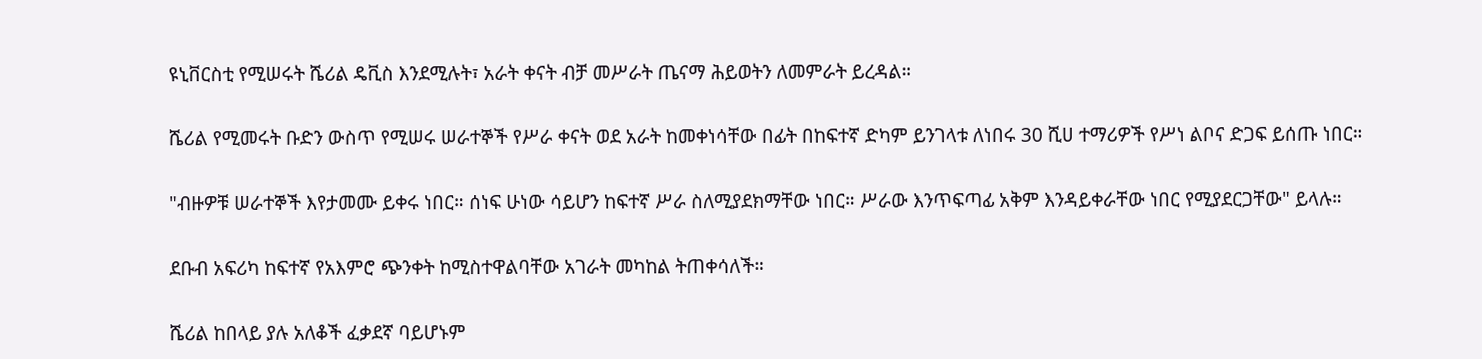ዩኒቨርስቲ የሚሠሩት ሼሪል ዴቪስ እንደሚሉት፣ አራት ቀናት ብቻ መሥራት ጤናማ ሕይወትን ለመምራት ይረዳል።

ሼሪል የሚመሩት ቡድን ውስጥ የሚሠሩ ሠራተኞች የሥራ ቀናት ወደ አራት ከመቀነሳቸው በፊት በከፍተኛ ድካም ይንገላቱ ለነበሩ 30 ሺሀ ተማሪዎች የሥነ ልቦና ድጋፍ ይሰጡ ነበር።

"ብዙዎቹ ሠራተኞች እየታመሙ ይቀሩ ነበር። ሰነፍ ሁነው ሳይሆን ከፍተኛ ሥራ ስለሚያደክማቸው ነበር። ሥራው እንጥፍጣፊ አቅም እንዳይቀራቸው ነበር የሚያደርጋቸው" ይላሉ።

ደቡብ አፍሪካ ከፍተኛ የአእምሮ ጭንቀት ከሚስተዋልባቸው አገራት መካከል ትጠቀሳለች።

ሼሪል ከበላይ ያሉ አለቆች ፈቃደኛ ባይሆኑም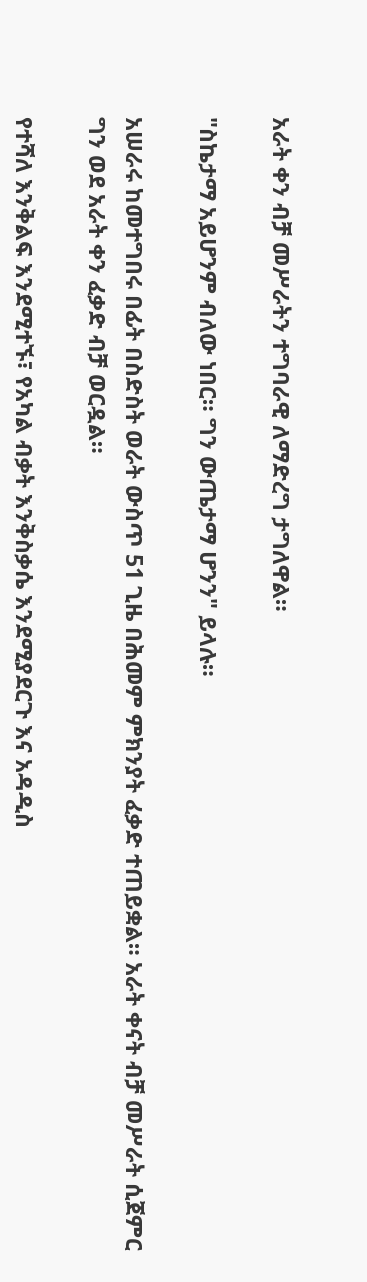አራት ቀን ብቻ መሥራትን ተግባራዊ ለማድረግ ታግለዋል።

"ስኬታማ አይሆንም ብለው ነበር። ግን ውጤታማ ሆንን" ይላሉ።

አሠራሩ ከመተግበሩ በፊት በስድስት ወራት ውስጥ 51 ጊዜ በሕመም ምክንያት ፈቃድ ተጠይቋል። አራት ቀናት ብቻ መሥራት ሲጀምር ግን ወደ አራት ቀን ፈቃድ ብቻ ወርዷል።

የተሻለ እንቅልፍ እንደሚተኙ፣ የአካል ብቃት እንቅስቃሴ እንደሚያደርጉ እና አዳዲስ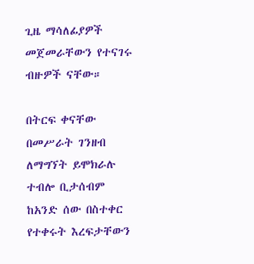ጊዜ ማሳለፊያዎች መጀመራቸውን የተናገሩ ብዙዎች ናቸው።

በትርፍ ቀናቸው በመሥራት ገንዘብ ለማግኘት ይሞክራሉ ተብሎ ቢታሰብም ከአንድ ሰው በስተቀር የተቀሩት እረፍታቸውን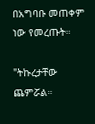በአግባቡ መጠቀም ነው የመረጡት።

"ትኩረታቸው ጨምሯል።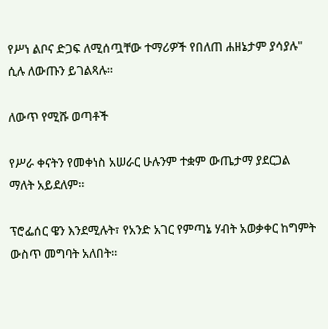የሥነ ልቦና ድጋፍ ለሚሰጧቸው ተማሪዎች የበለጠ ሐዘኔታም ያሳያሉ" ሲሉ ለውጡን ይገልጻሉ።

ለውጥ የሚሹ ወጣቶች

የሥራ ቀናትን የመቀነስ አሠራር ሁሉንም ተቋም ውጤታማ ያደርጋል ማለት አይደለም።

ፕሮፌሰር ዌን እንደሚሉት፣ የአንድ አገር የምጣኔ ሃብት አወቃቀር ከግምት ውስጥ መግባት አለበት።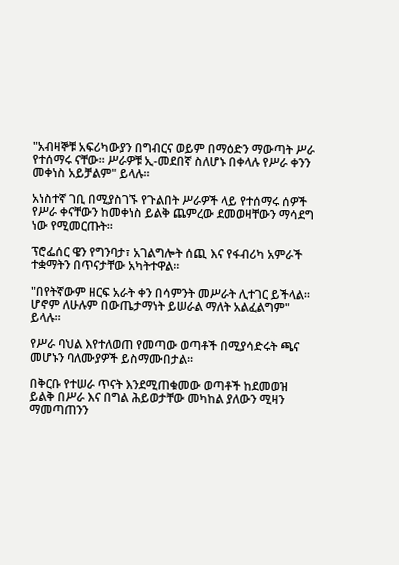"አብዛኞቹ አፍሪካውያን በግብርና ወይም በማዕድን ማውጣት ሥራ የተሰማሩ ናቸው። ሥራዎቹ ኢ-መደበኛ ስለሆኑ በቀላሉ የሥራ ቀንን መቀነስ አይቻልም" ይላሉ።

አነስተኛ ገቢ በሚያስገኙ የጉልበት ሥራዎች ላይ የተሰማሩ ሰዎች የሥራ ቀናቸውን ከመቀነስ ይልቅ ጨምረው ደመወዛቸውን ማሳደግ ነው የሚመርጡት።

ፕሮፌሰር ዌን የግንባታ፣ አገልግሎት ሰጪ እና የፋብሪካ አምራች ተቋማትን በጥናታቸው አካትተዋል።

"በየትኛውም ዘርፍ አራት ቀን በሳምንት መሥራት ሊተገር ይችላል። ሆኖም ለሁሉም በውጤታማነት ይሠራል ማለት አልፈልግም" ይላሉ።

የሥራ ባህል እየተለወጠ የመጣው ወጣቶች በሚያሳድሩት ጫና መሆኑን ባለሙያዎች ይስማሙበታል።

በቅርቡ የተሠራ ጥናት እንደሚጠቁመው ወጣቶች ከደመወዝ ይልቅ በሥራ እና በግል ሕይወታቸው መካከል ያለውን ሚዛን ማመጣጠንን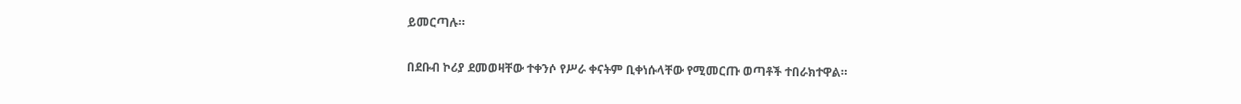ይመርጣሉ።

በደቡብ ኮሪያ ደመወዛቸው ተቀንሶ የሥራ ቀናትም ቢቀነሱላቸው የሚመርጡ ወጣቶች ተበራክተዋል።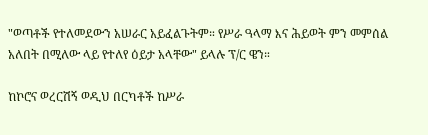"ወጣቶች የተለመደውን አሠራር አይፈልጉትም። የሥራ ዓላማ እና ሕይወት ምን መምሰል አለበት በሚለው ላይ የተለየ ዕይታ አላቸው" ይላሉ ፕ/ር ዌን።

ከኮሮና ወረርሽኝ ወዲህ በርካቶች ከሥራ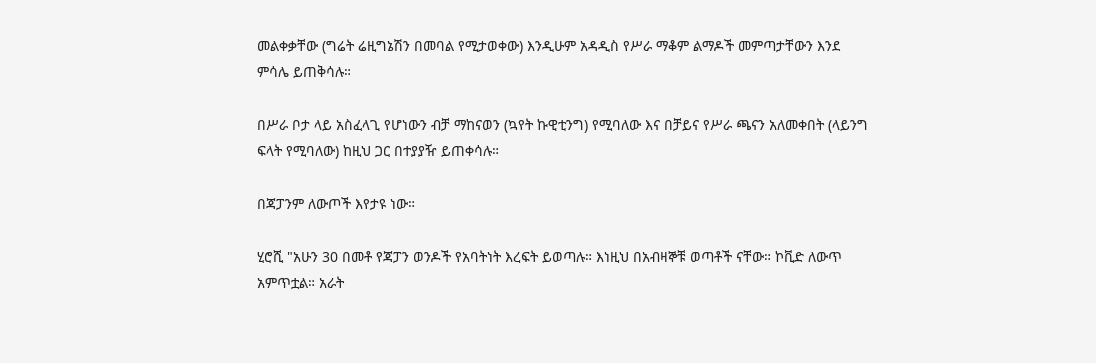መልቀቃቸው (ግሬት ሬዚግኔሽን በመባል የሚታወቀው) እንዲሁም አዳዲስ የሥራ ማቆም ልማዶች መምጣታቸውን እንደ ምሳሌ ይጠቅሳሉ።

በሥራ ቦታ ላይ አስፈላጊ የሆነውን ብቻ ማከናወን (ኳየት ኩዊቲንግ) የሚባለው እና በቻይና የሥራ ጫናን አለመቀበት (ላይንግ ፍላት የሚባለው) ከዚህ ጋር በተያያዥ ይጠቀሳሉ።

በጃፓንም ለውጦች እየታዩ ነው።

ሂሮሺ "አሁን 30 በመቶ የጃፓን ወንዶች የአባትነት እረፍት ይወጣሉ። እነዚህ በአብዛኞቹ ወጣቶች ናቸው። ኮቪድ ለውጥ አምጥቷል። አራት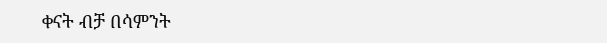ቀናት ብቻ በሳምንት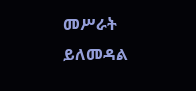መሥራት ይለመዳል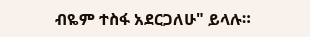ብዬም ተስፋ አደርጋለሁ" ይላሉ።